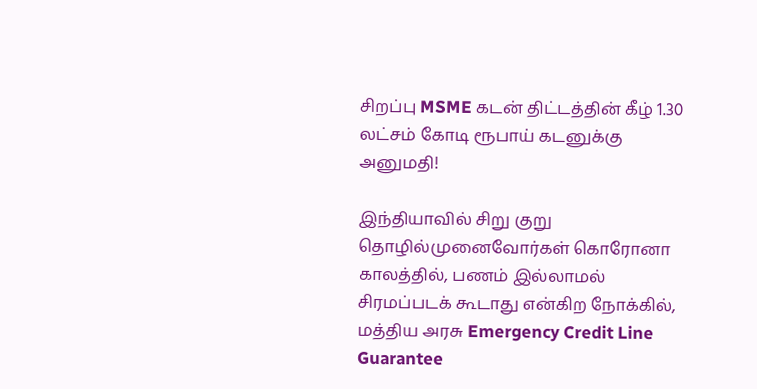சிறப்பு MSME கடன் திட்டத்தின் கீழ் 1.30 லட்சம் கோடி ரூபாய் கடனுக்கு அனுமதி!

இந்தியாவில் சிறு குறு தொழில்முனைவோர்கள் கொரோனா காலத்தில், பணம் இல்லாமல் சிரமப்படக் கூடாது என்கிற நோக்கில், மத்திய அரசு Emergency Credit Line Guarantee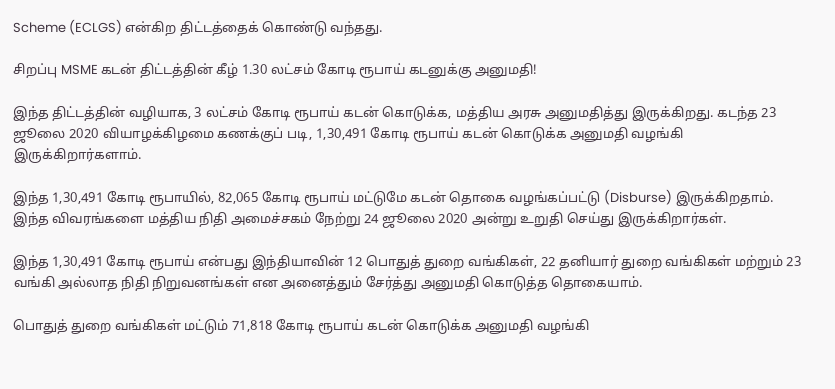Scheme (ECLGS) என்கிற திட்டத்தைக் கொண்டு வந்தது.

சிறப்பு MSME கடன் திட்டத்தின் கீழ் 1.30 லட்சம் கோடி ரூபாய் கடனுக்கு அனுமதி!

இந்த திட்டத்தின் வழியாக, 3 லட்சம் கோடி ரூபாய் கடன் கொடுக்க, மத்திய அரசு அனுமதித்து இருக்கிறது. கடந்த 23 ஜூலை 2020 வியாழக்கிழமை கணக்குப் படி, 1,30,491 கோடி ரூபாய் கடன் கொடுக்க அனுமதி வழங்கி இருக்கிறார்களாம்.

இந்த 1,30,491 கோடி ரூபாயில், 82,065 கோடி ரூபாய் மட்டுமே கடன் தொகை வழங்கப்பட்டு (Disburse) இருக்கிறதாம். இந்த விவரங்களை மத்திய நிதி அமைச்சகம் நேற்று 24 ஜூலை 2020 அன்று உறுதி செய்து இருக்கிறார்கள்.

இந்த 1,30,491 கோடி ரூபாய் என்பது இந்தியாவின் 12 பொதுத் துறை வங்கிகள், 22 தனியார் துறை வங்கிகள் மற்றும் 23 வங்கி அல்லாத நிதி நிறுவனங்கள் என அனைத்தும் சேர்த்து அனுமதி கொடுத்த தொகையாம்.

பொதுத் துறை வங்கிகள் மட்டும் 71,818 கோடி ரூபாய் கடன் கொடுக்க அனுமதி வழங்கி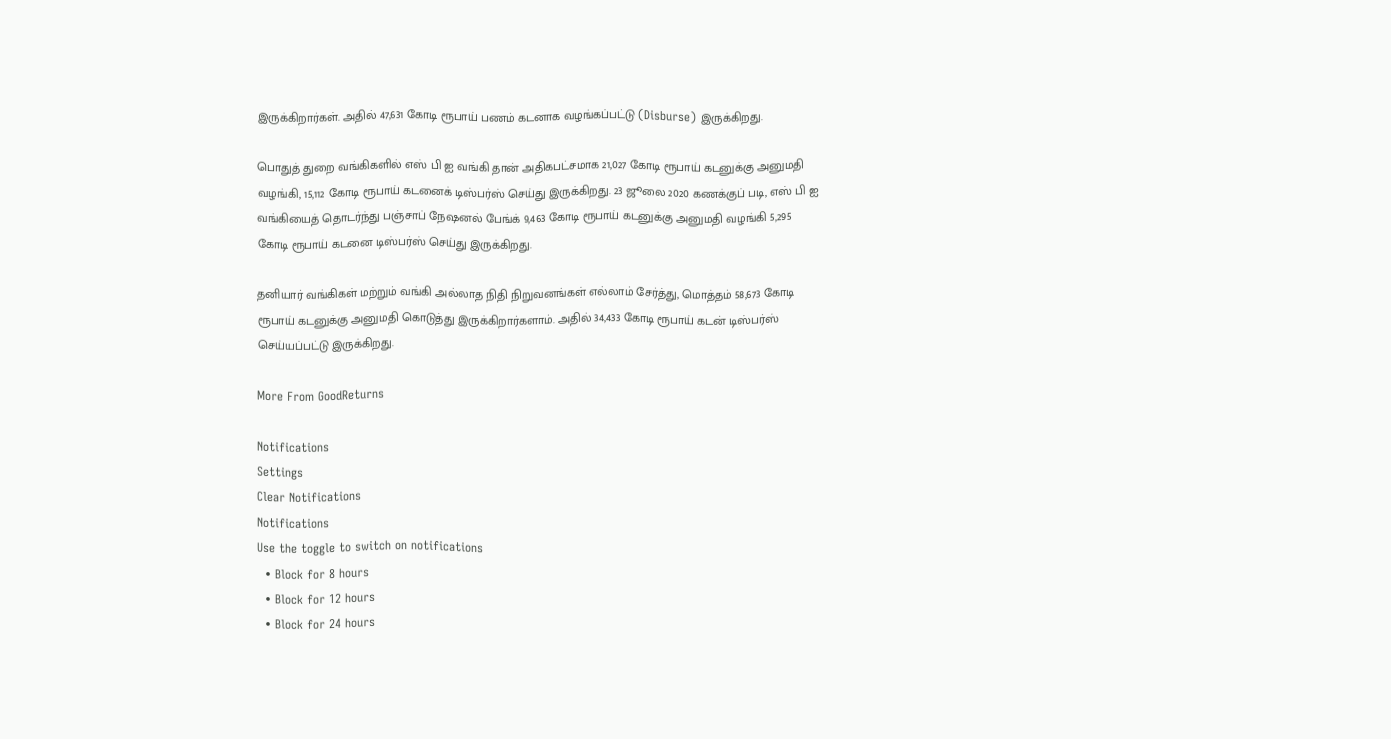இருக்கிறார்கள். அதில் 47,631 கோடி ரூபாய் பணம் கடனாக வழங்கப்பட்டு (Disburse) இருக்கிறது.

பொதுத் துறை வங்கிகளில் எஸ் பி ஐ வங்கி தான் அதிகபட்சமாக 21,027 கோடி ரூபாய் கடனுக்கு அனுமதி வழங்கி, 15,112 கோடி ரூபாய் கடனைக் டிஸ்பர்ஸ் செய்து இருக்கிறது. 23 ஜூலை 2020 கணக்குப் படி, எஸ் பி ஐ வங்கியைத் தொடர்ந்து பஞ்சாப் நேஷனல் பேங்க் 9,463 கோடி ரூபாய் கடனுக்கு அனுமதி வழங்கி 5,295 கோடி ரூபாய் கடனை டிஸ்பர்ஸ் செய்து இருக்கிறது.

தனியார் வங்கிகள் மற்றும் வங்கி அல்லாத நிதி நிறுவனங்கள் எல்லாம் சேர்த்து, மொத்தம் 58,673 கோடி ரூபாய் கடனுக்கு அனுமதி கொடுத்து இருக்கிறார்களாம். அதில் 34,433 கோடி ரூபாய் கடன் டிஸ்பர்ஸ் செய்யப்பட்டு இருக்கிறது.

More From GoodReturns

Notifications
Settings
Clear Notifications
Notifications
Use the toggle to switch on notifications
  • Block for 8 hours
  • Block for 12 hours
  • Block for 24 hours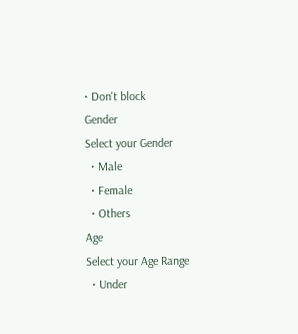• Don't block
Gender
Select your Gender
  • Male
  • Female
  • Others
Age
Select your Age Range
  • Under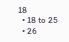18
  • 18 to 25
  • 26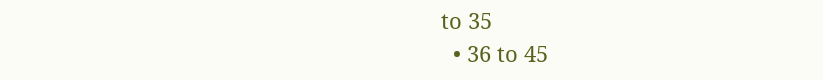to 35
  • 36 to 45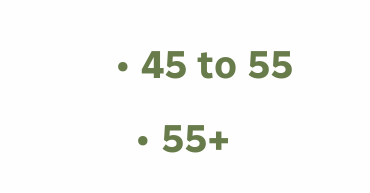• 45 to 55
  • 55+